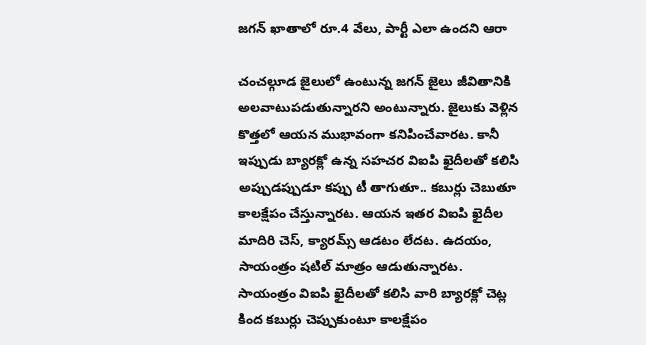జగన్ ఖాతాలో రూ.4 వేలు, పార్టీ ఎలా ఉందని ఆరా

చంచల్గూడ జైలులో ఉంటున్న జగన్ జైలు జీవితానికి అలవాటుపడుతున్నారని అంటున్నారు. జైలుకు వెళ్లిన కొత్తలో ఆయన ముభావంగా కనిపించేవారట. కానీ ఇప్పుడు బ్యారక్లో ఉన్న సహచర విఐపి ఖైదీలతో కలిసి అప్పుడప్పుడూ కప్పు టీ తాగుతూ.. కబుర్లు చెబుతూ కాలక్షేపం చేస్తున్నారట. ఆయన ఇతర విఐపి ఖైదీల మాదిరి చెస్, క్యారమ్స్ ఆడటం లేదట. ఉదయం, సాయంత్రం షటిల్ మాత్రం ఆడుతున్నారట.
సాయంత్రం విఐపి ఖైదీలతో కలిసి వారి బ్యారక్లో చెట్ల కింద కబుర్లు చెప్పుకుంటూ కాలక్షేపం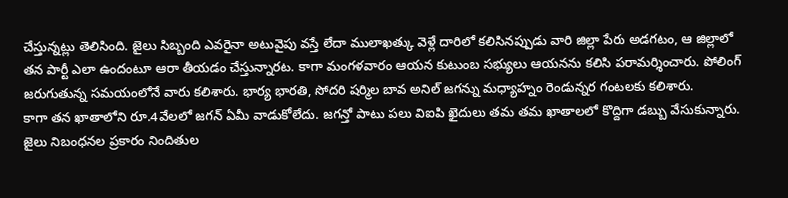చేస్తున్నట్లు తెలిసింది. జైలు సిబ్బంది ఎవరైనా అటువైపు వస్తే లేదా ములాఖత్కు వెళ్లే దారిలో కలిసినప్పుడు వారి జిల్లా పేరు అడగటం, ఆ జిల్లాలో తన పార్టీ ఎలా ఉందంటూ ఆరా తీయడం చేస్తున్నారట. కాగా మంగళవారం ఆయన కుటుంబ సభ్యులు ఆయనను కలిసి పరామర్శించారు. పోలింగ్ జరుగుతున్న సమయంలోనే వారు కలిశారు. భార్య భారతి, సోదరి షర్మిల బావ అనిల్ జగన్ను మధ్యాహ్నం రెండున్నర గంటలకు కలిశారు.
కాగా తన ఖాతాలోని రూ.4వేలలో జగన్ ఏమీ వాడుకోలేదు. జగన్తో పాటు పలు విఐపి ఖైదులు తమ తమ ఖాతాలలో కొద్దిగా డబ్బు వేసుకున్నారు. జైలు నిబంధనల ప్రకారం నిందితుల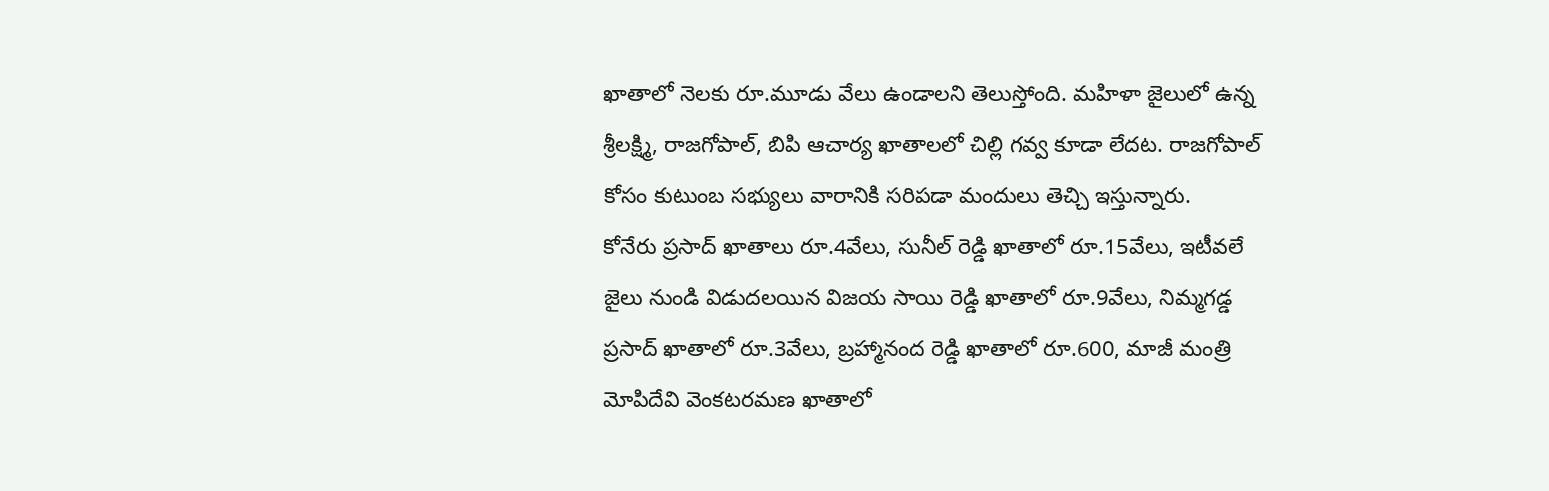ఖాతాలో నెలకు రూ.మూడు వేలు ఉండాలని తెలుస్తోంది. మహిళా జైలులో ఉన్న శ్రీలక్ష్మి, రాజగోపాల్, బిపి ఆచార్య ఖాతాలలో చిల్లి గవ్వ కూడా లేదట. రాజగోపాల్ కోసం కుటుంబ సభ్యులు వారానికి సరిపడా మందులు తెచ్చి ఇస్తున్నారు.
కోనేరు ప్రసాద్ ఖాతాలు రూ.4వేలు, సునీల్ రెడ్డి ఖాతాలో రూ.15వేలు, ఇటీవలే జైలు నుండి విడుదలయిన విజయ సాయి రెడ్డి ఖాతాలో రూ.9వేలు, నిమ్మగడ్డ ప్రసాద్ ఖాతాలో రూ.3వేలు, బ్రహ్మానంద రెడ్డి ఖాతాలో రూ.600, మాజీ మంత్రి మోపిదేవి వెంకటరమణ ఖాతాలో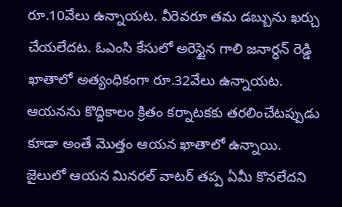రూ.10వేలు ఉన్నాయట. వీరెవరూ తమ డబ్బును ఖర్చు చేయలేదట. ఓఎంసి కేసులో అరెస్టైన గాలి జనార్ధన్ రెడ్డి ఖాతాలో అత్యంధికంగా రూ.32వేలు ఉన్నాయట. ఆయనను కొద్దికాలం క్రితం కర్నాటకకు తరలించేటప్పుడు కూడా అంతే మొత్తం ఆయన ఖాతాలో ఉన్నాయి. జైలులో ఆయన మినరల్ వాటర్ తప్ప ఏమీ కొనలేదని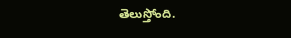తెలుస్తోంది.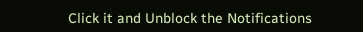Click it and Unblock the Notifications